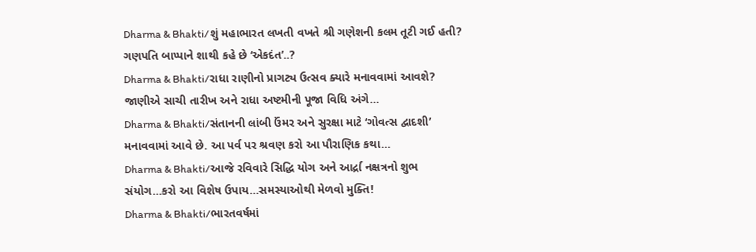Dharma & Bhakti/શું મહાભારત લખતી વખતે શ્રી ગણેશની કલમ તૂટી ગઈ હતી? ગણપતિ બાપ્પાને શાથી કહે છે ‘એકદંત’..?
Dharma & Bhakti/રાધા રાણીનો પ્રાગટ્ય ઉત્સવ ક્યારે મનાવવામાં આવશે? જાણીએ સાચી તારીખ અને રાધા અષ્ટમીની પૂજા વિધિ અંગે…
Dharma & Bhakti/સંતાનની લાંબી ઉંમર અને સુરક્ષા માટે ‘ગોવત્સ દ્વાદશી’ મનાવવામાં આવે છે. આ પર્વ પર શ્રવણ કરો આ પૌરાણિક કથા…
Dharma & Bhakti/આજે રવિવારે સિદ્ધિ યોગ અને આર્દ્રા નક્ષત્રનો શુભ સંયોગ…કરો આ વિશેષ ઉપાય…સમસ્યાઓથી મેળવો મુક્તિ!
Dharma & Bhakti/ભારતવર્ષમાં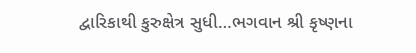દ્વારિકાથી કુરુક્ષેત્ર સુધી…ભગવાન શ્રી કૃષ્ણના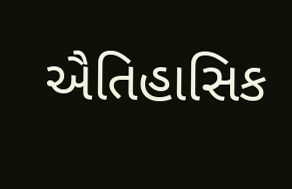ઐતિહાસિક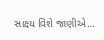સાક્ષ્ય વિશે જાણીએ…